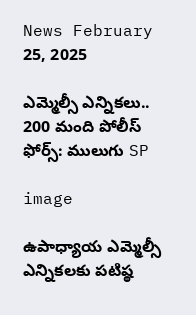News February 25, 2025

ఎమ్మెల్సీ ఎన్నికలు.. 200 మంది పోలీస్ ఫోర్స్: ములుగు SP

image

ఉపాధ్యాయ ఎమ్మెల్సీ ఎన్నికలకు పటిష్ఠ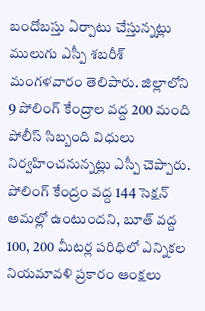బందోబస్తు ఏర్పాటు చేస్తున్నట్లు ములుగు ఎస్పీ శబరీశ్ మంగళవారం తెలిపారు. జిల్లాలోని 9 పోలింగ్ కేంద్రాల వద్ద 200 మంది పోలీస్ సిబ్బంది విధులు నిర్వహించనున్నట్లు ఎస్పీ చెప్పారు. పోలింగ్ కేంద్రం వద్ద 144 సెక్షన్ అమల్లో ఉంటుందని, బూత్ వద్ద 100, 200 మీటర్ల పరిధిలో ఎన్నికల నియమావళి ప్రకారం ఆంక్షలు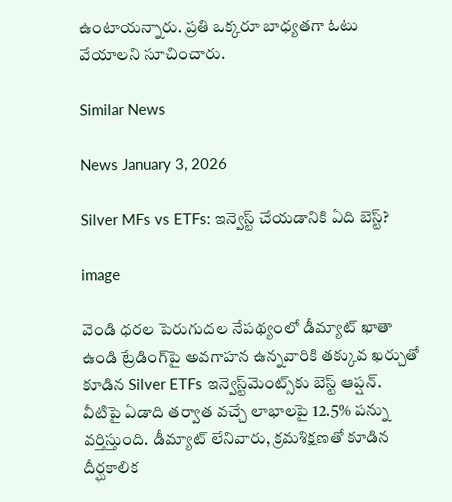ఉంటాయన్నారు. ప్రతి ఒక్కరూ బాధ్యతగా ఓటు వేయాలని సూచించారు.

Similar News

News January 3, 2026

Silver MFs vs ETFs: ఇన్వెస్ట్ చేయడానికి ఏది బెస్ట్?

image

వెండి ధరల పెరుగుదల నేపథ్యంలో డీమ్యాట్ ఖాతా ఉండి ట్రేడింగ్‌పై అవగాహన ఉన్నవారికి తక్కువ ఖర్చుతో కూడిన Silver ETFs ఇన్వెస్ట్‌మెంట్స్‌కు బెస్ట్ ఆప్షన్. వీటిపై ఏడాది తర్వాత వచ్చే లాభాలపై 12.5% పన్ను వర్తిస్తుంది. డీమ్యాట్ లేనివారు, క్రమశిక్షణతో కూడిన దీర్ఘకాలిక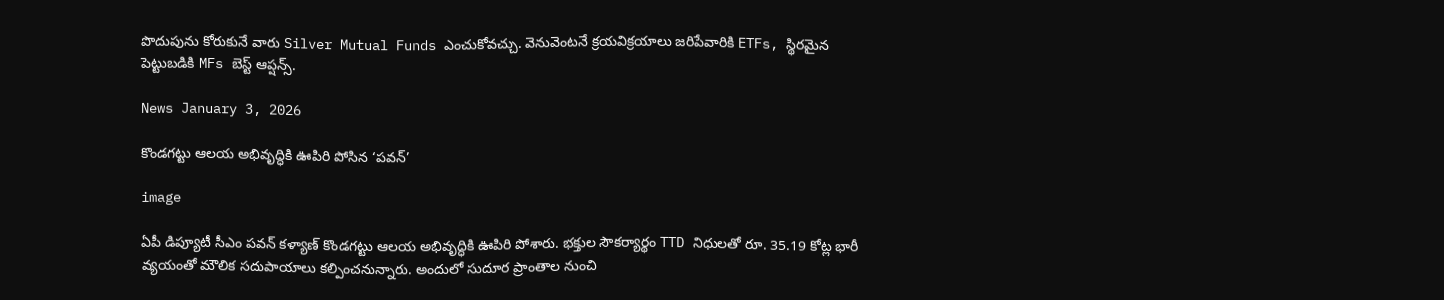పొదుపును కోరుకునే వారు Silver Mutual Funds ఎంచుకోవచ్చు. వెనువెంటనే క్రయవిక్రయాలు జరిపేవారికి ETFs, స్థిరమైన పెట్టుబడికి MFs బెస్ట్ ఆప్షన్స్.

News January 3, 2026

కొండగట్టు ఆలయ అభివృద్ధికి ఊపిరి పోసిన ‘పవన్’

image

ఏపీ డిప్యూటీ సీఎం పవన్ కళ్యాణ్ కొండగట్టు ఆలయ అభివృద్ధికి ఊపిరి పోశారు. భక్తుల సౌకర్యార్థం TTD నిధులతో రూ. 35.19 కోట్ల భారీ వ్యయంతో మౌలిక సదుపాయాలు కల్పించనున్నారు. అందులో సుదూర ప్రాంతాల నుంచి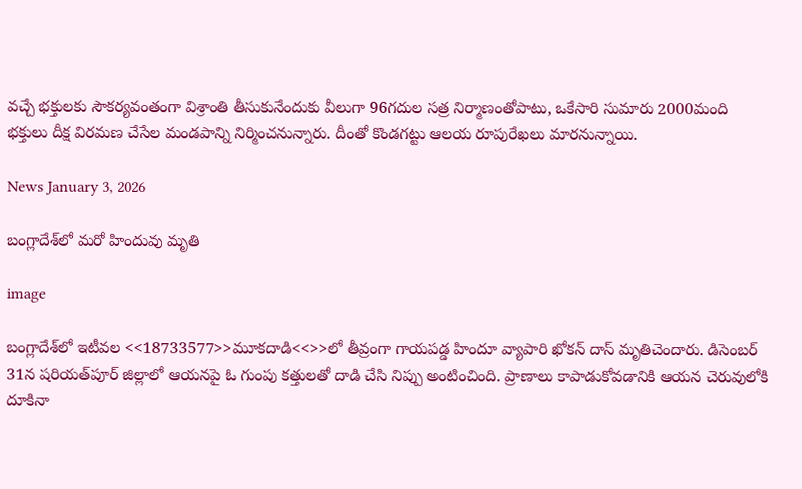వచ్చే భక్తులకు సౌకర్యవంతంగా విశ్రాంతి తీసుకునేందుకు వీలుగా 96గదుల సత్ర నిర్మాణంతోపాటు, ఒకేసారి సుమారు 2000మంది భక్తులు దీక్ష విరమణ చేసేల మండపాన్ని నిర్మించనున్నారు. దీంతో కొండగట్టు ఆలయ రూపురేఖలు మారనున్నాయి.

News January 3, 2026

బంగ్లాదేశ్‌లో మరో హిందువు మృతి

image

బంగ్లాదేశ్‌లో ఇటీవల <<18733577>>మూకదాడి<<>>లో తీవ్రంగా గాయపడ్డ హిందూ వ్యాపారి ఖోకన్ దాస్ మృతిచెందారు. డిసెంబర్ 31న షరియత్‌పూర్ జిల్లాలో ఆయనపై ఓ గుంపు కత్తులతో దాడి చేసి నిప్పు అంటించింది. ప్రాణాలు కాపాడుకోవడానికి ఆయన చెరువులోకి దూకినా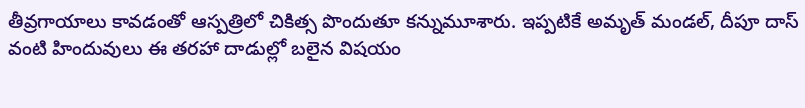తీవ్రగాయాలు కావడంతో ఆస్పత్రిలో చికిత్స పొందుతూ కన్నుమూశారు. ఇప్పటికే అమృత్ మండల్, దీపూ దాస్ వంటి హిందువులు ఈ తరహా దాడుల్లో బలైన విషయం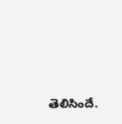తెలిసిందే.